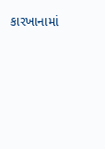કારખાનામાં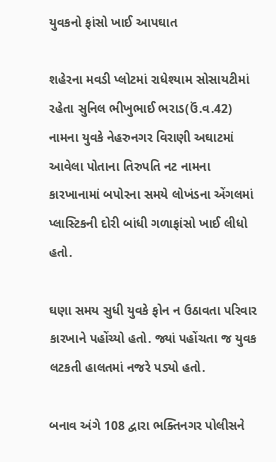યુવકનો ફાંસો ખાઈ આપઘાત

શહેરના મવડી પ્લોટમાં રાધેશ્યામ સોસાયટીમાં રહેતા સુનિલ ભીખુભાઈ ભરાડ(ઉં.વ.42) નામના યુવકે નેહરુનગર વિરાણી અઘાટમાં આવેલા પોતાના તિરુપતિ નટ નામના કારખાનામાં બપોરના સમયે લોખંડના એંગલમાં પ્લાસ્ટિકની દોરી બાંધી ગળાફાંસો ખાઈ લીધો હતો.

ઘણા સમય સુધી યુવકે ફોન ન ઉઠાવતા પરિવાર કારખાને પહોંચ્યો હતો. જ્યાં પહોંચતા જ યુવક લટકતી હાલતમાં નજરે પડ્યો હતો.

બનાવ અંગે 108 દ્વારા ભક્તિનગર પોલીસને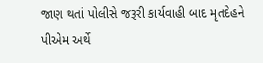જાણ થતાં પોલીસે જરૂરી કાર્યવાહી બાદ મૃતદેહને પીએમ અર્થે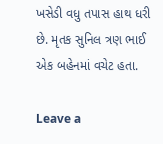ખસેડી વધુ તપાસ હાથ ધરી છે. મૃતક સુનિલ ત્રણ ભાઈ એક બહેનમાં વચેટ હતા.

Leave a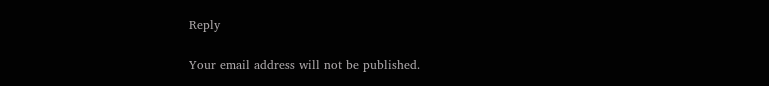Reply

Your email address will not be published.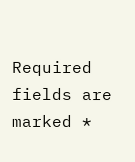Required fields are marked *